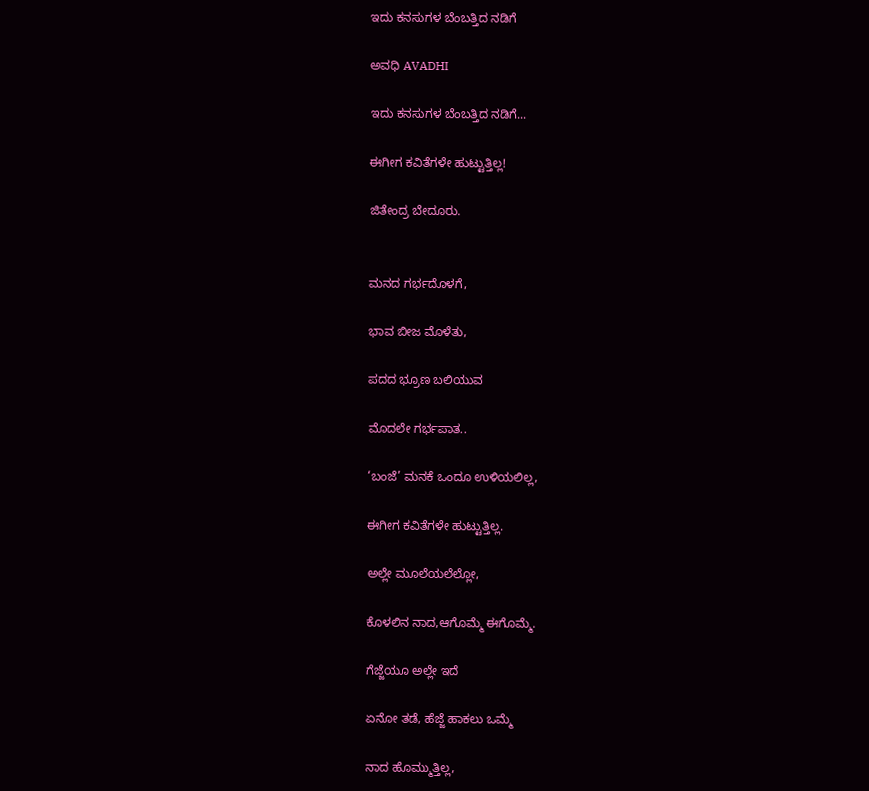ಇದು ಕನಸುಗಳ ಬೆಂಬತ್ತಿದ ನಡಿಗೆ‍

ಅವಧಿ AVADHI

ಇದು ಕನಸುಗಳ ಬೆಂಬತ್ತಿದ ನಡಿಗೆ...

ಈಗೀಗ ಕವಿತೆಗಳೇ ಹುಟ್ಟುತ್ತಿಲ್ಲ!

ಜಿತೇಂದ್ರ ಬೇದೂರು.


ಮನದ ಗರ್ಭದೊಳಗೆ,

ಭಾವ ಬೀಜ ಮೊಳೆತು,

ಪದದ ಭ್ರೂಣ ಬಲಿಯುವ

ಮೊದಲೇ ಗರ್ಭಪಾತ..

‘ಬಂಜೆ’ ಮನಕೆ ಒಂದೂ ಉಳಿಯಲಿಲ್ಲ,

ಈಗೀಗ ಕವಿತೆಗಳೇ ಹುಟ್ಟುತ್ತಿಲ್ಲ.

ಅಲ್ಲೇ ಮೂಲೆಯಲೆಲ್ಲೋ,

ಕೊಳಲಿನ ನಾದ,ಆಗೊಮ್ಮೆ ಈಗೊಮ್ಮೆ.

ಗೆಜ್ಜೆಯೂ ಅಲ್ಲೇ ಇದೆ

ಏನೋ ತಡೆ, ಹೆಜ್ಜೆ ಹಾಕಲು ಒಮ್ಮೆ

ನಾದ ಹೊಮ್ಮುತ್ತಿಲ್ಲ,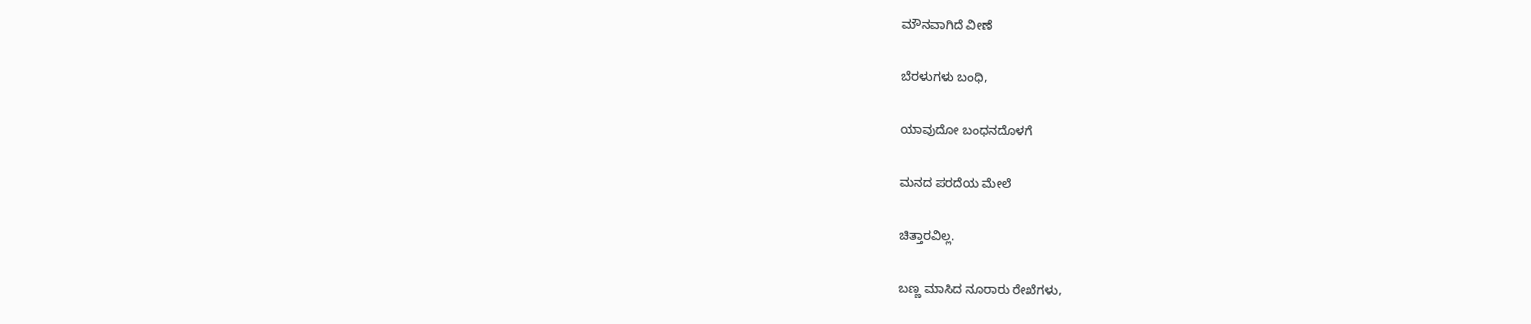ಮೌನವಾಗಿದೆ ವೀಣೆ

ಬೆರಳುಗಳು ಬಂಧಿ,

ಯಾವುದೋ ಬಂಧನದೊಳಗೆ

ಮನದ ಪರದೆಯ ಮೇಲೆ

ಚಿತ್ತಾರವಿಲ್ಲ.

ಬಣ್ಣ ಮಾಸಿದ ನೂರಾರು ರೇಖೆಗಳು,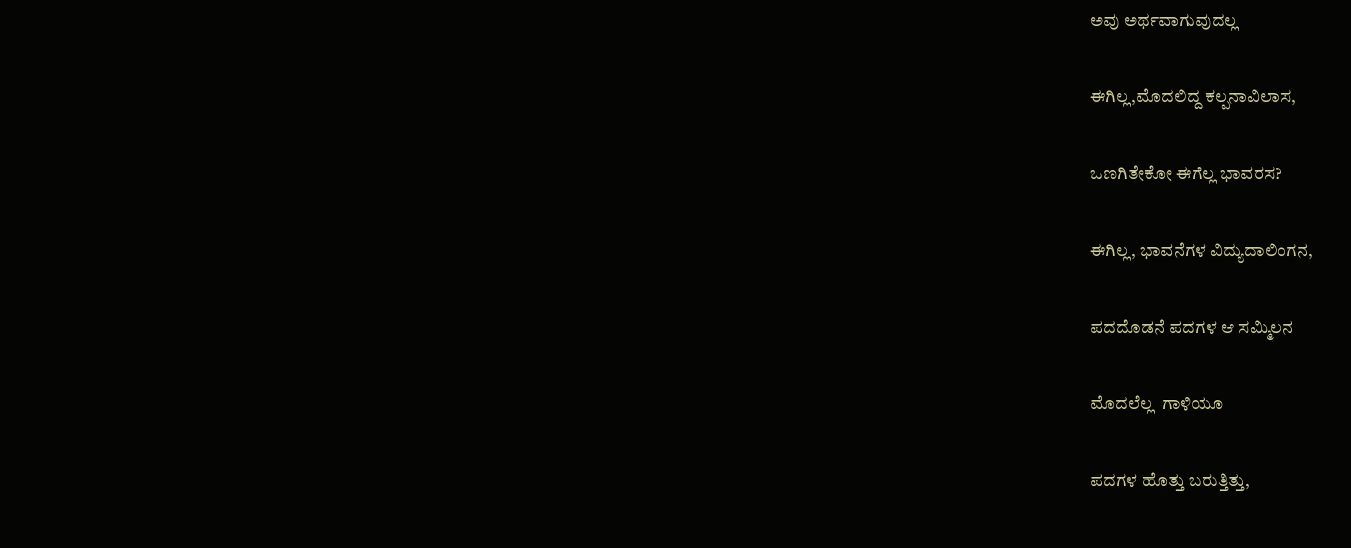ಅವು ಅರ್ಥವಾಗುವುದಲ್ಲ

ಈಗಿಲ್ಲ,ಮೊದಲಿದ್ದ ಕಲ್ಪನಾವಿಲಾಸ,

ಒಣಗಿತೇಕೋ ಈಗೆಲ್ಲ ಭಾವರಸ?

ಈಗಿಲ್ಲ, ಭಾವನೆಗಳ ವಿದ್ಯುದಾಲಿಂಗನ,

ಪದದೊಡನೆ ಪದಗಳ ಆ ಸಮ್ಮಿಲನ

ಮೊದಲೆಲ್ಲ  ಗಾಳಿಯೂ

ಪದಗಳ ಹೊತ್ತು ಬರುತ್ತಿತ್ತು,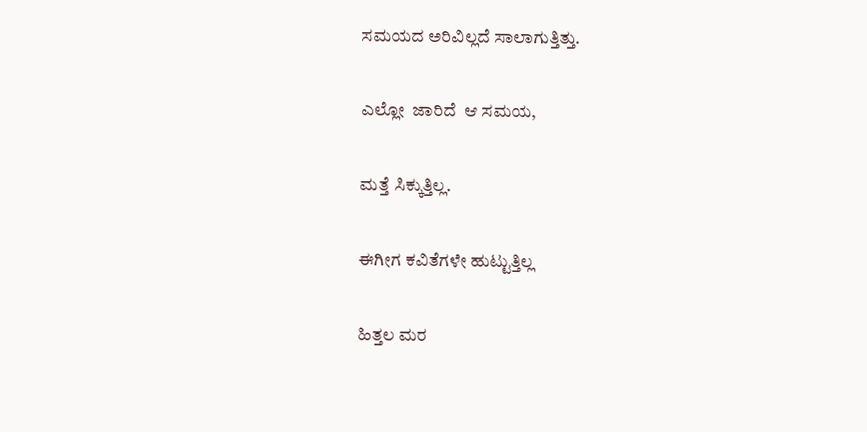ಸಮಯದ ಅರಿವಿಲ್ಲದೆ ಸಾಲಾಗುತ್ತಿತ್ತು.

ಎಲ್ಲೋ  ಜಾರಿದೆ  ಆ ಸಮಯ,

ಮತ್ತೆ ಸಿಕ್ಕುತ್ತಿಲ್ಲ.

ಈಗೀಗ ಕವಿತೆಗಳೇ ಹುಟ್ಟುತ್ತಿಲ್ಲ

ಹಿತ್ತಲ ಮರ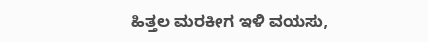ಹಿತ್ತಲ ಮರಕೀಗ ಇಳಿ ವಯಸು,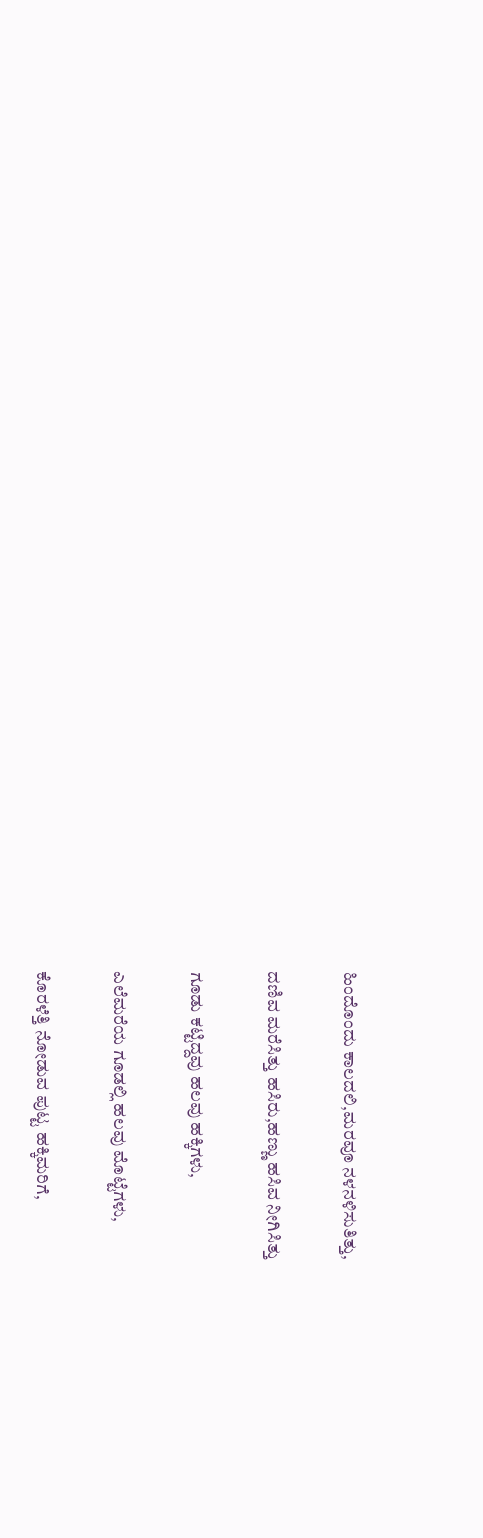ಹಿಂದೊಂದು ಕಾಲದಲಿ,ಮರವೂ ನಳನಳಿಸುತಿತ್ತು,

ದಣಿವ ಮರೆಸಿತ್ತು ಹಸಿರು,ಹಣ್ಣು ಹಸಿವ ನೀಗಿಸಿತ್ತು

ಗೂಡು ಕಟ್ಟಿದ್ದವು ಹಲವು ಹಕ್ಕಿಗಳು,

ಎಲೆಮರೆಯ ಗೂಡಲ್ಲಿ ಹಲವು ಮೊಟ್ಟೆಗಳು,

ಕೊರಳೆತ್ತಿ ನೋಡುವ ಪುಟ್ಟ ಹಕ್ಕಿಮರಿಗೆ,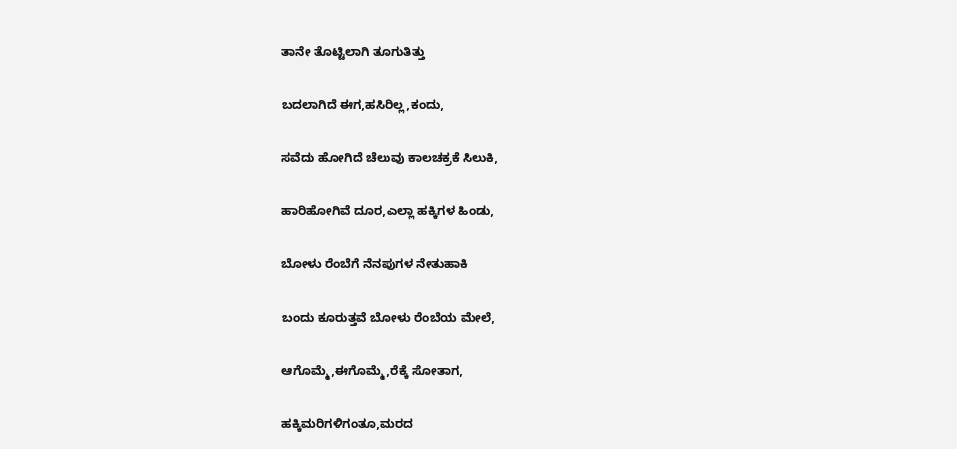ತಾನೇ ತೊಟ್ಟಿಲಾಗಿ ತೂಗುತಿತ್ತು

ಬದಲಾಗಿದೆ ಈಗ,ಹಸಿರಿಲ್ಲ,ಕಂದು,

ಸವೆದು ಹೋಗಿದೆ ಚೆಲುವು ಕಾಲಚಕ್ರಕೆ ಸಿಲುಕಿ,

ಹಾರಿಹೋಗಿವೆ ದೂರ,ಎಲ್ಲಾ ಹಕ್ಕಿಗಳ ಹಿಂಡು,

ಬೋಳು ರೆಂಬೆಗೆ ನೆನಪುಗಳ ನೇತುಹಾಕಿ

ಬಂದು ಕೂರುತ್ತವೆ ಬೋಳು ರೆಂಬೆಯ ಮೇಲೆ,

ಆಗೊಮ್ಮೆ,ಈಗೊಮ್ಮೆ,ರೆಕ್ಕೆ ಸೋತಾಗ,

ಹಕ್ಕಿಮರಿಗಳಿಗಂತೂ,ಮರದ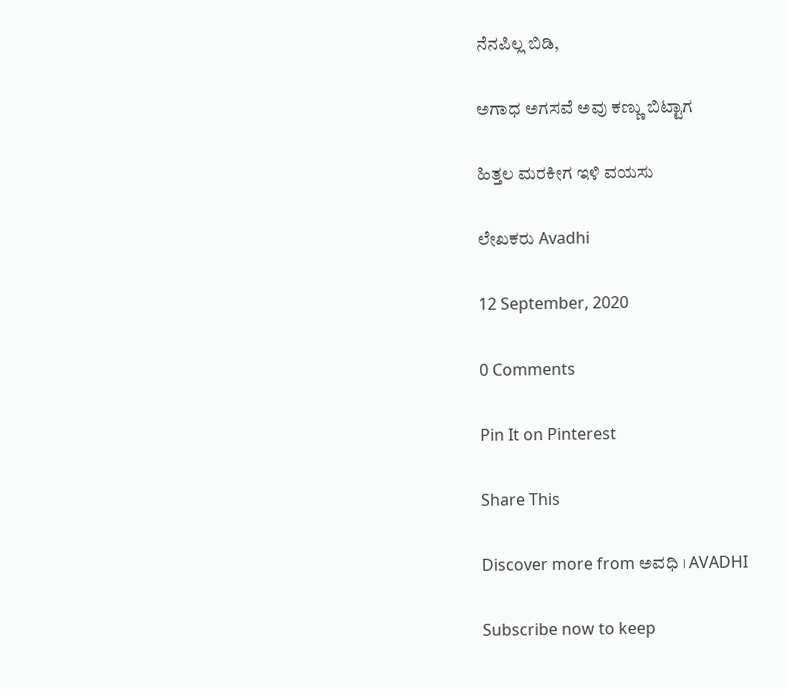ನೆನಪಿಲ್ಲ ಬಿಡಿ,

ಅಗಾಧ ಅಗಸವೆ ಅವು ಕಣ್ಣು ಬಿಟ್ಟಾಗ

ಹಿತ್ತಲ ಮರಕೀಗ ಇಳಿ ವಯಸು

ಲೇಖಕರು Avadhi

12 September, 2020

0 Comments

Pin It on Pinterest

Share This

Discover more from ಅವಧಿ । AVADHI

Subscribe now to keep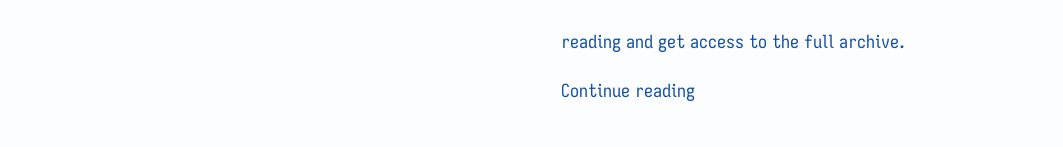reading and get access to the full archive.

Continue reading